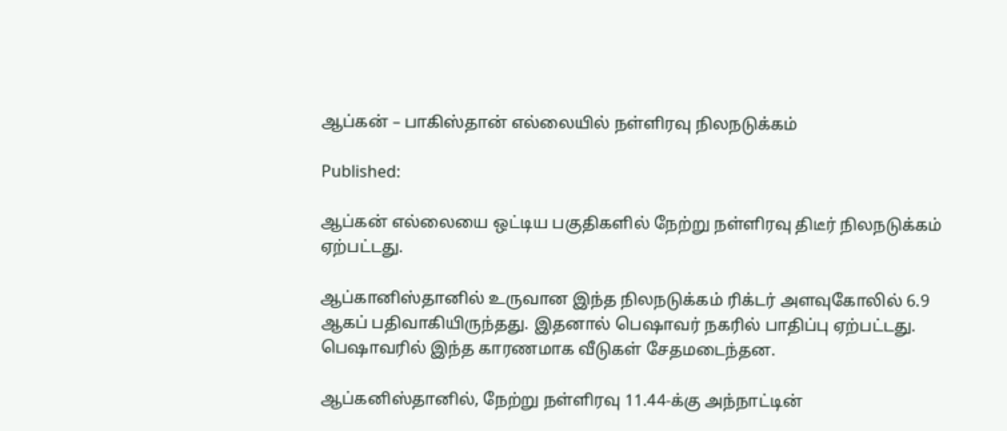ஆப்கன் – பாகிஸ்தான் எல்லையில் நள்ளிரவு நிலநடுக்கம்

Published:

ஆப்கன் எல்லையை ஒட்டிய பகுதிகளில் நேற்று நள்ளிரவு திடீர் நிலநடுக்கம் ஏற்பட்டது.

ஆப்கானிஸ்தானில் உருவான இந்த நிலநடுக்கம் ரிக்டர் அளவுகோலில் 6.9 ஆகப் பதிவாகியிருந்தது. இதனால் பெஷாவர் நகரில் பாதிப்பு ஏற்பட்டது. பெஷாவரில் இந்த காரணமாக வீடுகள் சேதமடைந்தன.

ஆப்கனிஸ்தானில், நேற்று நள்ளிரவு 11.44-க்கு அந்நாட்டின்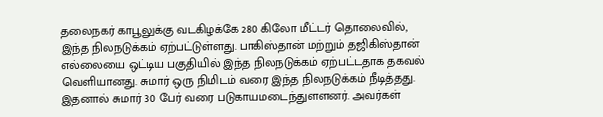தலைநகர் காபூலுக்கு வடகிழக்கே 280 கிலோ மீட்டர் தொலைவில், இந்த நிலநடுக்கம் ஏற்பட்டுள்ளது. பாகிஸ்தான் மற்றும் தஜிகிஸ்தான் எல்லையை ஒட்டிய பகுதியில் இந்த நிலநடுக்கம் ஏற்பட்டதாக தகவல் வெளியானது. சுமார் ஒரு நிமிடம் வரை இந்த நிலநடுக்கம் நீடித்தது. இதனால் சுமார் 30 பேர் வரை படுகாயமடைந்துளளனர். அவர்கள்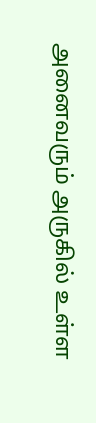அனைவரும் அருகில் உள்ள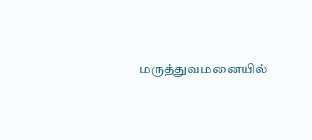மருத்துவமனையில்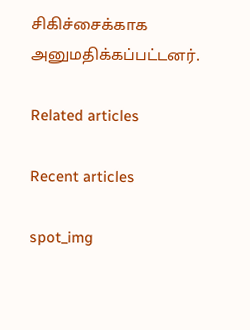சிகிச்சைக்காக அனுமதிக்கப்பட்டனர்.

Related articles

Recent articles

spot_img